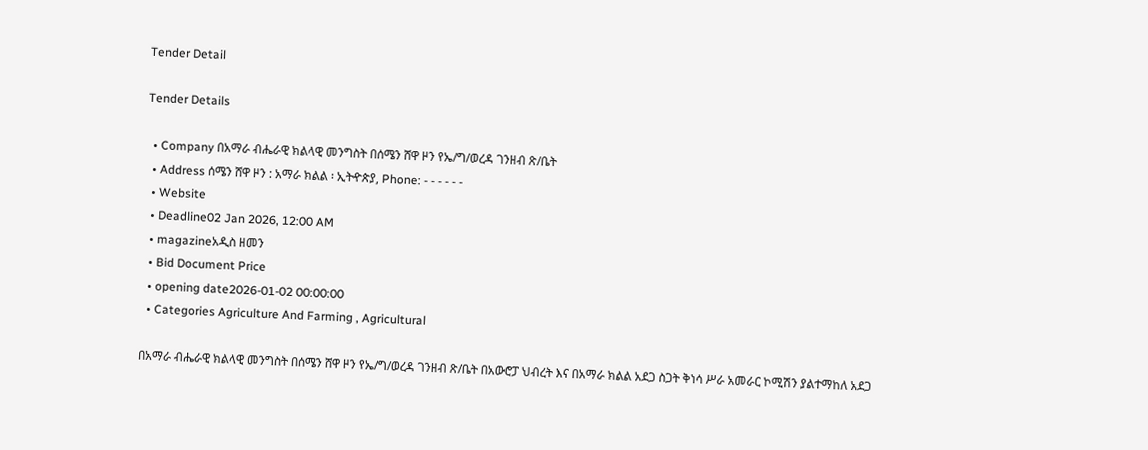Tender Detail

Tender Details

  • Company በአማራ ብሔራዊ ክልላዊ መንግስት በሰሜን ሸዋ ዞን የኤ/ግ/ወረዳ ገንዘብ ጽ/ቤት
  • Address ሰሜን ሸዋ ዞን : አማራ ክልል ፡ ኢትዯጵያ, Phone: - - - - - -
  • Website
  • Deadline02 Jan 2026, 12:00 AM
  • magazineአዲስ ዘመን
  • Bid Document Price
  • opening date2026-01-02 00:00:00
  • Categories Agriculture And Farming , Agricultural

በአማራ ብሔራዊ ክልላዊ መንግስት በሰሜን ሸዋ ዞን የኤ/ግ/ወረዳ ገንዘብ ጽ/ቤት በአውሮፓ ህብረት እና በአማራ ክልል አደጋ ስጋት ቅነሳ ሥራ አመራር ኮሚሽን ያልተማከለ አደጋ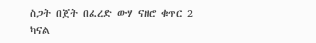ስጋት በጀት በፈረድ ውሃ ናዘሮ ቁጥር 2 ካናል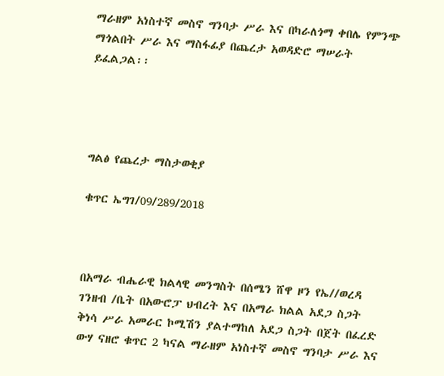ማራዘም አነስተኛ መስኖ ግንባታ ሥራ እና በካራለጎማ ቀበሌ የምንጭ ማጎልበት ሥራ እና ማስፋፊያ በጨረታ አወዳድሮ ማሠራት ይፈልጋል፡፡




ግልፅ የጨረታ ማስታወቂያ

ቁጥር ኤግገ/09/289/2018



በአማራ ብሔራዊ ክልላዊ መንግስት በሰሜን ሸዋ ዞን የኤ//ወረዳ ገንዘብ /ቤት በአውሮፓ ህብረት እና በአማራ ክልል አደጋ ስጋት ቅነሳ ሥራ አመራር ኮሚሽን ያልተማከለ አደጋ ስጋት በጀት በፈረድ ውሃ ናዘሮ ቁጥር 2 ካናል ማራዘም አነስተኛ መስኖ ግንባታ ሥራ እና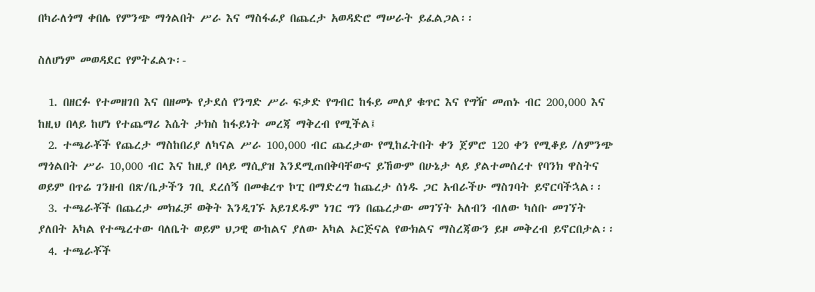በካራለጎማ ቀበሌ የምንጭ ማጎልበት ሥራ እና ማስፋፊያ በጨረታ አወዳድሮ ማሠራት ይፈልጋል፡፡

ስለሆነም መወዳደር የምትፈልጉ፡-

  1. በዘርፉ የተመዘገበ እና በዘመኑ የታደሰ የንግድ ሥራ ፍቃድ የግብር ከፋይ መለያ ቁጥር እና የግዥ መጠኑ ብር 200,000 እና ከዚህ በላይ ከሆነ የተጨማሪ እሴት ታክስ ከፋይነት መረጃ ማቅረብ የሚችል፤
  2. ተጫራቾች የጨረታ ማስከበሪያ ለካናል ሥራ 100,000 ብር ጨረታው የሚከፈትበት ቀን ጀምሮ 120 ቀን የሚቆይ /ለምንጭ ማጎልበት ሥራ 10,000 ብር እና ከዚያ በላይ ማሲያዝ እንደሚጠበቅባቸውና ይኸውም በሁኔታ ላይ ያልተመሰረተ የባንክ ዋስትና ወይም በጥሬ ገንዘብ በጽ/ቤታችን ገቢ ደረሰኝ በመቁረጥ ኮፒ በማድረግ ከጨረታ ሰነዱ ጋር አብራችሁ ማስገባት ይኖርባችኋል፡፡
  3. ተጫራቾች በጨረታ መክፈቻ ወቅት እንዲገኙ አይገደዱም ነገር ግን በጨረታው መገኘት አለብን ብለው ካሰቡ መገኘት ያለበት አካል የተጫረተው ባለቤት ወይም ህጋዊ ውከልና ያለው አካል ኦርጅናል የውክልና ማስረጃውን ይዞ መቅረብ ይኖርበታል፡፡
  4. ተጫራቾች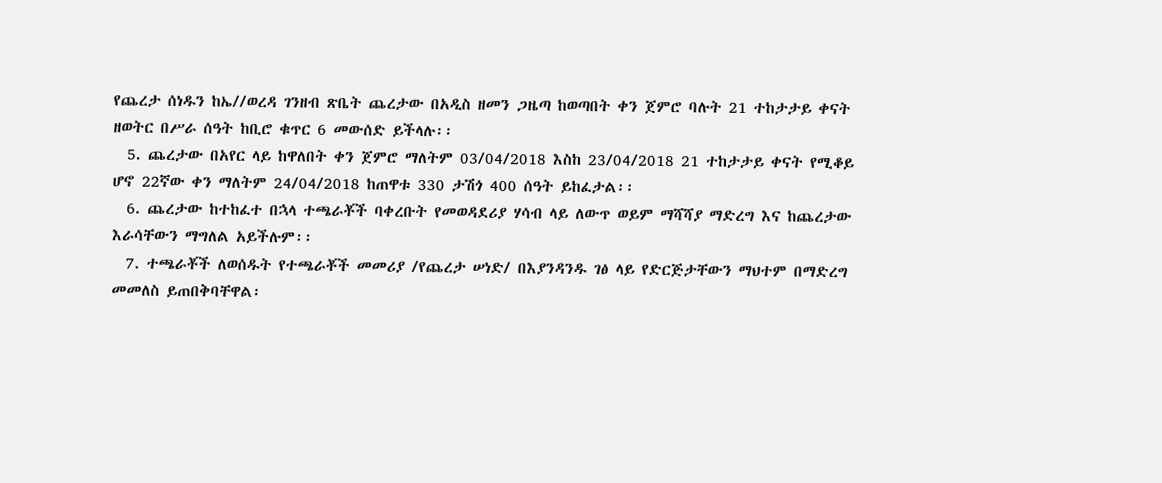የጨረታ ሰነዱን ከኤ//ወረዳ ገንዘብ ጽቤት ጨረታው በአዲስ ዘመን ጋዜጣ ከወጣበት ቀን ጀምሮ ባሉት 21 ተከታታይ ቀናት ዘወትር በሥራ ሰዓት ከቢሮ ቁጥር 6 መውሰድ ይችላሉ፡፡
  5. ጨረታው በአየር ላይ ከዋለበት ቀን ጀምሮ ማለትም 03/04/2018 እስከ 23/04/2018 21 ተከታታይ ቀናት የሚቆይ ሆኖ 22ኛው ቀን ማለትም 24/04/2018 ከጠዋቱ 330 ታሽጎ 400 ሰዓት ይከፈታል፡፡
  6. ጨረታው ከተከፈተ በኋላ ተጫራቾች ባቀረቡት የመወዳደሪያ ሃሳብ ላይ ለውጥ ወይም ማሻሻያ ማድረግ እና ከጨረታው እራሳቸውን ማግለል አይችሉም፡፡
  7. ተጫራቾች ለወሰዱት የተጫራቾች መመሪያ /የጨረታ ሠነድ/ በእያንዳንዱ ገፅ ላይ የድርጅታቸውን ማህተም በማድረግ መመለስ ይጠበቅባቸዋል፡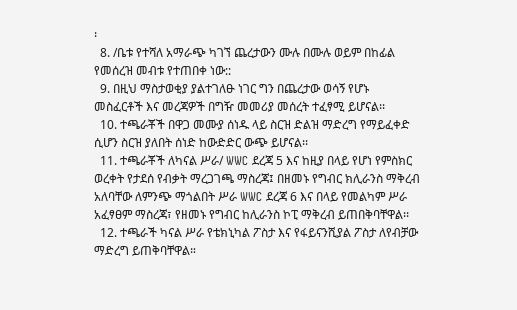፡
  8. /ቤቱ የተሻለ አማራጭ ካገኘ ጨረታውን ሙሉ በሙሉ ወይም በከፊል የመሰረዝ መብቱ የተጠበቀ ነው::
  9. በዚህ ማስታወቂያ ያልተገለፁ ነገር ግን በጨረታው ወሳኝ የሆኑ መስፈርቶች እና መረጃዎች በግዥ መመሪያ መሰረት ተፈፃሚ ይሆናል፡፡
  10. ተጫራቾች በዋጋ መሙያ ሰነዱ ላይ ስርዝ ድልዝ ማድረግ የማይፈቀድ ሲሆን ስርዝ ያለበት ሰነድ ከውድድር ውጭ ይሆናል፡፡
  11. ተጫራቾች ለካናል ሥራ/ WWC ደረጃ 5 እና ከዚያ በላይ የሆነ የምስክር ወረቀት የታደሰ የብቃት ማረጋገጫ ማስረጃ፤ በዘመኑ የግብር ክሊራንስ ማቅረብ አለባቸው ለምንጭ ማጎልበት ሥራ WWC ደረጃ 6 እና በላይ የመልካም ሥራ አፈፃፀም ማስረጃ፣ የዘመኑ የግብር ከሊራንስ ኮፒ ማቅረብ ይጠበቅባቸዋል፡፡
  12. ተጫራች ካናል ሥራ የቴክኒካል ፖስታ እና የፋይናንሺያል ፖስታ ለየብቻው ማድረግ ይጠቅባቸዋል።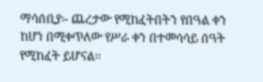ማሳሰቢያ፡- ጨረታው የሚከፈትበትን የበዓል ቀን ከሆነ በሚቀጥለው የሥራ ቀን በተመሳሳይ ሰዓት የሚከፈት ይሆናል፡፡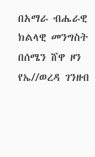በአማራ ብሔራዊ ክልላዊ መንግስት በሰሜን ሸዋ ዞን የኤ//ወረዳ ገንዘብ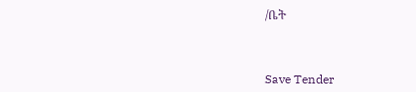/ቤት



Save Tender